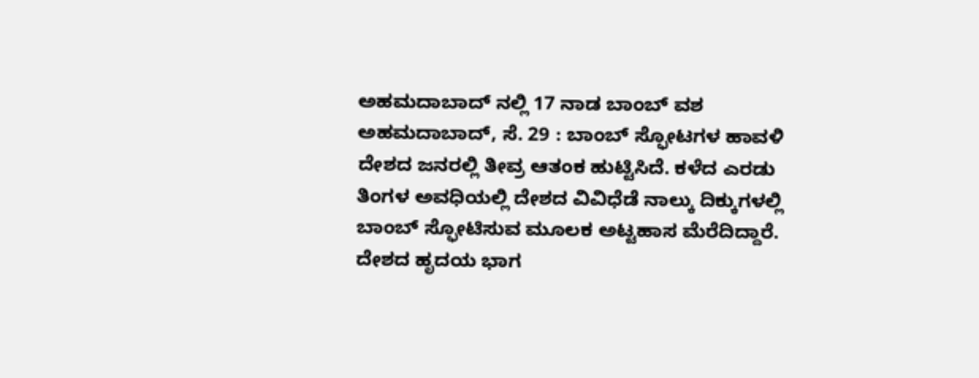ಅಹಮದಾಬಾದ್ ನಲ್ಲಿ 17 ನಾಡ ಬಾಂಬ್ ವಶ
ಅಹಮದಾಬಾದ್, ಸೆ. 29 : ಬಾಂಬ್ ಸ್ಫೋಟಗಳ ಹಾವಳಿ ದೇಶದ ಜನರಲ್ಲಿ ತೀವ್ರ ಆತಂಕ ಹುಟ್ಟಿಸಿದೆ. ಕಳೆದ ಎರಡು ತಿಂಗಳ ಅವಧಿಯಲ್ಲಿ ದೇಶದ ವಿವಿಧೆಡೆ ನಾಲ್ಕು ದಿಕ್ಕುಗಳಲ್ಲಿ ಬಾಂಬ್ ಸ್ಫೋಟಿಸುವ ಮೂಲಕ ಅಟ್ಟಹಾಸ ಮೆರೆದಿದ್ದಾರೆ. ದೇಶದ ಹೃದಯ ಭಾಗ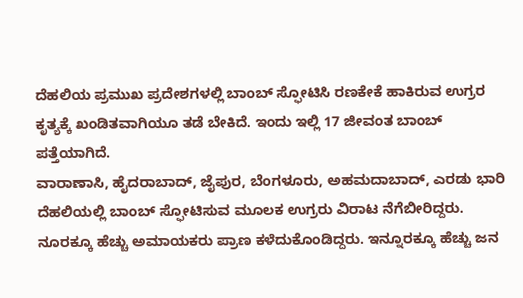ದೆಹಲಿಯ ಪ್ರಮುಖ ಪ್ರದೇಶಗಳಲ್ಲಿ ಬಾಂಬ್ ಸ್ಫೋಟಿಸಿ ರಣಕೇಕೆ ಹಾಕಿರುವ ಉಗ್ರರ ಕೃತ್ಯಕ್ಕೆ ಖಂಡಿತವಾಗಿಯೂ ತಡೆ ಬೇಕಿದೆ. ಇಂದು ಇಲ್ಲಿ 17 ಜೀವಂತ ಬಾಂಬ್ ಪತ್ತೆಯಾಗಿದೆ.
ವಾರಾಣಾಸಿ, ಹೈದರಾಬಾದ್, ಜೈಪುರ, ಬೆಂಗಳೂರು, ಅಹಮದಾಬಾದ್, ಎರಡು ಭಾರಿ ದೆಹಲಿಯಲ್ಲಿ ಬಾಂಬ್ ಸ್ಫೋಟಿಸುವ ಮೂಲಕ ಉಗ್ರರು ವಿರಾಟ ನೆಗೆಬೀರಿದ್ದರು. ನೂರಕ್ಕೂ ಹೆಚ್ಚು ಅಮಾಯಕರು ಪ್ರಾಣ ಕಳೆದುಕೊಂಡಿದ್ದರು. ಇನ್ನೂರಕ್ಕೂ ಹೆಚ್ಚು ಜನ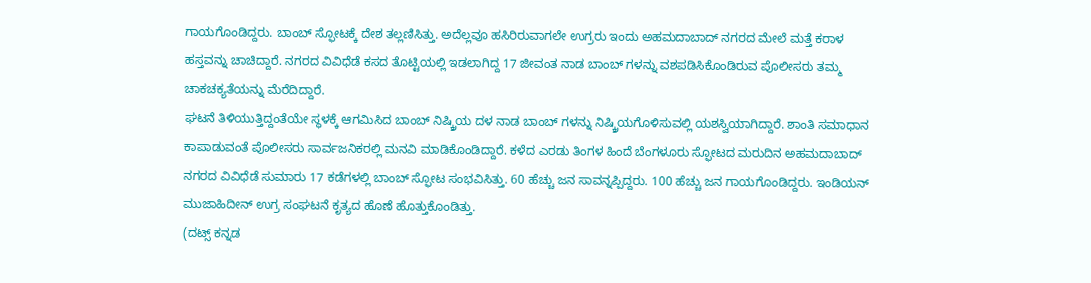ಗಾಯಗೊಂಡಿದ್ದರು. ಬಾಂಬ್ ಸ್ಫೋಟಕ್ಕೆ ದೇಶ ತಲ್ಲಣಿಸಿತ್ತು. ಅದೆಲ್ಲವೂ ಹಸಿರಿರುವಾಗಲೇ ಉಗ್ರರು ಇಂದು ಅಹಮದಾಬಾದ್ ನಗರದ ಮೇಲೆ ಮತ್ತೆ ಕರಾಳ ಹಸ್ತವನ್ನು ಚಾಚಿದ್ದಾರೆ. ನಗರದ ವಿವಿಧೆಡೆ ಕಸದ ತೊಟ್ಟಿಯಲ್ಲಿ ಇಡಲಾಗಿದ್ದ 17 ಜೀವಂತ ನಾಡ ಬಾಂಬ್ ಗಳನ್ನು ವಶಪಡಿಸಿಕೊಂಡಿರುವ ಪೊಲೀಸರು ತಮ್ಮ ಚಾಕಚಕ್ಯತೆಯನ್ನು ಮೆರೆದಿದ್ದಾರೆ.
ಘಟನೆ ತಿಳಿಯುತ್ತಿದ್ದಂತೆಯೇ ಸ್ಥಳಕ್ಕೆ ಆಗಮಿಸಿದ ಬಾಂಬ್ ನಿಷ್ಕ್ರಿಯ ದಳ ನಾಡ ಬಾಂಬ್ ಗಳನ್ನು ನಿಷ್ಕ್ರಿಯಗೊಳಿಸುವಲ್ಲಿ ಯಶಸ್ವಿಯಾಗಿದ್ದಾರೆ. ಶಾಂತಿ ಸಮಾಧಾನ ಕಾಪಾಡುವಂತೆ ಪೊಲೀಸರು ಸಾರ್ವಜನಿಕರಲ್ಲಿ ಮನವಿ ಮಾಡಿಕೊಂಡಿದ್ದಾರೆ. ಕಳೆದ ಎರಡು ತಿಂಗಳ ಹಿಂದೆ ಬೆಂಗಳೂರು ಸ್ಫೋಟದ ಮರುದಿನ ಅಹಮದಾಬಾದ್ ನಗರದ ವಿವಿಧೆಡೆ ಸುಮಾರು 17 ಕಡೆಗಳಲ್ಲಿ ಬಾಂಬ್ ಸ್ಫೋಟ ಸಂಭವಿಸಿತ್ತು. 60 ಹೆಚ್ಚು ಜನ ಸಾವನ್ನಪ್ಪಿದ್ದರು. 100 ಹೆಚ್ಚು ಜನ ಗಾಯಗೊಂಡಿದ್ದರು. ಇಂಡಿಯನ್ ಮುಜಾಹಿದೀನ್ ಉಗ್ರ ಸಂಘಟನೆ ಕೃತ್ಯದ ಹೊಣೆ ಹೊತ್ತುಕೊಂಡಿತ್ತು.
(ದಟ್ಸ್ ಕನ್ನಡ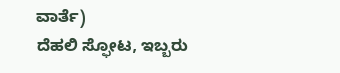ವಾರ್ತೆ)
ದೆಹಲಿ ಸ್ಫೋಟ, ಇಬ್ಬರು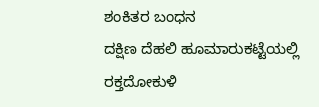ಶಂಕಿತರ ಬಂಧನ
ದಕ್ಷಿಣ ದೆಹಲಿ ಹೂಮಾರುಕಟ್ಟೆಯಲ್ಲಿ ರಕ್ತದೋಕುಳಿ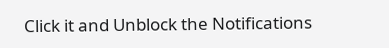Click it and Unblock the Notifications